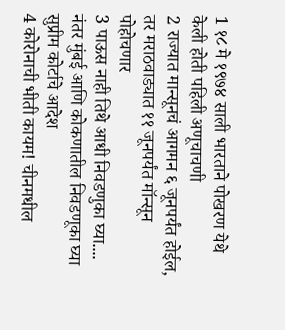1 १८ मे १९७४ साली भारताने पोखरण येथे केली होती पहिली अणूचाचणी
2 राज्यात मान्सूनचं आगमन ६ जूनपर्यंत होईल, तर मराठवाड्यात ११ जूनपर्यंत मॉन्सून पोहोचणार
3 पाऊस नाही तिथे आधी निवडणुका घ्या.... नंतर मुंबई आणि कोकणातील निवडणूका घ्या सुप्रीम कोर्टाचे आदेश
4 कोरोनाची भीती कायम! चीनमधील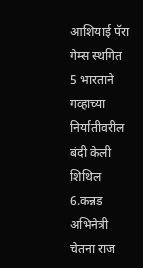आशियाई पॅरा गेम्स स्थगित
5 भारताने गव्हाच्या निर्यातीवरील बंदी केली शिथिल
6.कन्नड अभिनेत्री चेतना राज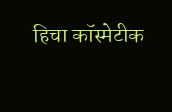हिचा कॉस्मेटीक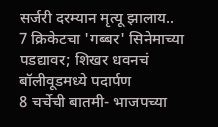सर्जरी दरम्यान मृत्यू झालाय..
7 क्रिकेटचा 'गब्बर' सिनेमाच्या पडद्यावर; शिखर धवनचं बॉलीवूडमध्ये पदार्पण
8 चर्चेची बातमी- भाजपच्या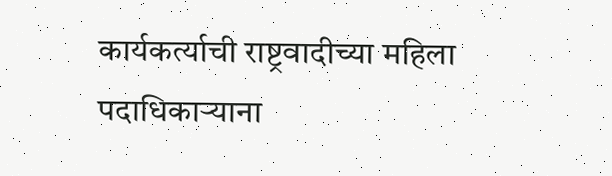कार्यकर्त्याची राष्ट्रवादीच्या महिला पदाधिकाऱ्याना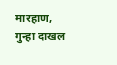मारहाण, गुन्हा दाखल